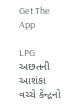Get The App

LPG અછતની આશંકા વચ્ચે કેન્દ્રનો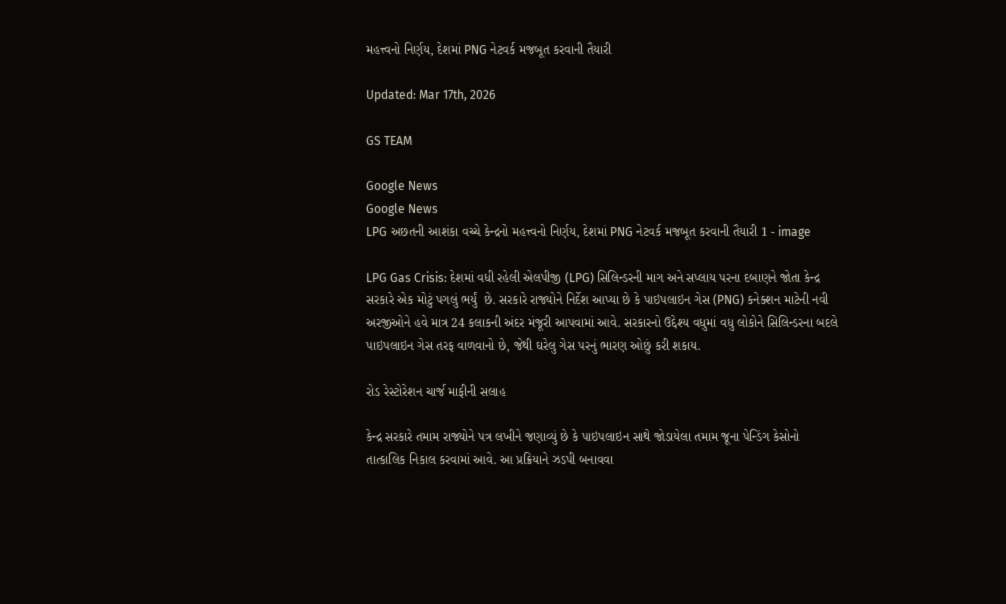મહત્ત્વનો નિર્ણય, દેશમાં PNG નેટવર્ક મજબૂત કરવાની તૈયારી

Updated: Mar 17th, 2026

GS TEAM

Google News
Google News
LPG અછતની આશંકા વચ્ચે કેન્દ્રનો મહત્ત્વનો નિર્ણય, દેશમાં PNG નેટવર્ક મજબૂત કરવાની તૈયારી 1 - image

LPG Gas Crisis: દેશમાં વધી રહેલી એલપીજી (LPG) સિલિન્ડરની માગ અને સપ્લાય પરના દબાણને જોતા કેન્દ્ર સરકારે એક મોટું પગલું ભર્યું  છે. સરકારે રાજ્યોને નિર્દેશ આપ્યા છે કે પાઇપલાઇન ગેસ (PNG) કનેક્શન માટેની નવી અરજીઓને હવે માત્ર 24 કલાકની અંદર મંજૂરી આપવામાં આવે. સરકારનો ઉદ્દેશ્ય વધુમાં વધુ લોકોને સિલિન્ડરના બદલે પાઇપલાઇન ગેસ તરફ વાળવાનો છે, જેથી ઘરેલુ ગેસ પરનું ભારણ ઓછું કરી શકાય.

રોડ રેસ્ટોરેશન ચાર્જ માફીની સલાહ

કેન્દ્ર સરકારે તમામ રાજ્યોને પત્ર લખીને જણાવ્યું છે કે પાઇપલાઇન સાથે જોડાયેલા તમામ જૂના પેન્ડિંગ કેસોનો તાત્કાલિક નિકાલ કરવામાં આવે. આ પ્રક્રિયાને ઝડપી બનાવવા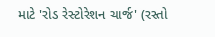માટે 'રોડ રેસ્ટોરેશન ચાર્જ' (રસ્તો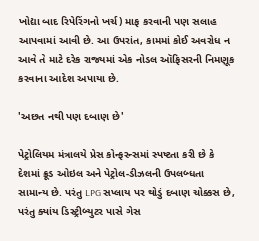ખોદ્યા બાદ રિપેરિંગનો ખર્ચ) માફ કરવાની પણ સલાહ આપવામાં આવી છે. આ ઉપરાંત, કામમાં કોઈ અવરોધ ન આવે તે માટે દરેક રાજ્યમાં એક નોડલ ઑફિસરની નિમણૂક કરવાના આદેશ અપાયા છે.

'અછત નથી પણ દબાણ છે'

પેટ્રોલિયમ મંત્રાલયે પ્રેસ કોન્ફરન્સમાં સ્પષ્ટતા કરી છે કે દેશમાં ક્રૂડ ઓઇલ અને પેટ્રોલ-ડીઝલની ઉપલબ્ધતા સામાન્ય છે. પરંતુ LPG સપ્લાય પર થોડું દબાણ ચોક્કસ છે, પરંતુ ક્યાંય ડિસ્ટ્રીબ્યુટર પાસે ગેસ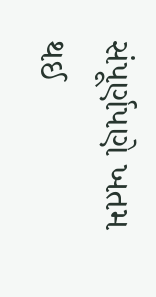સંપૂર્ણપણે ખતમ થઈ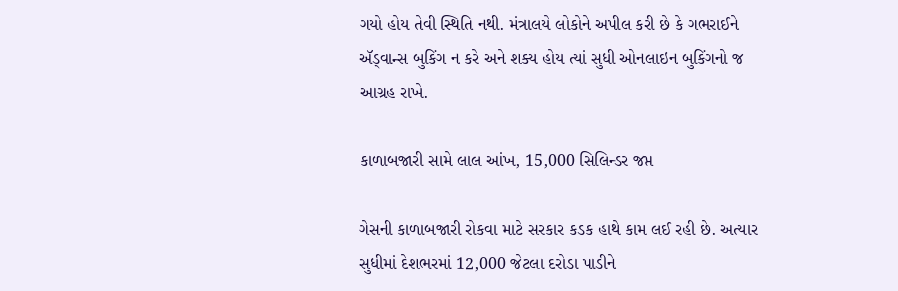ગયો હોય તેવી સ્થિતિ નથી. મંત્રાલયે લોકોને અપીલ કરી છે કે ગભરાઈને ઍડ્વાન્સ બુકિંગ ન કરે અને શક્ય હોય ત્યાં સુધી ઓનલાઇન બુકિંગનો જ આગ્રહ રાખે.

કાળાબજારી સામે લાલ આંખ, 15,000 સિલિન્ડર જપ્ત

ગેસની કાળાબજારી રોકવા માટે સરકાર કડક હાથે કામ લઈ રહી છે. અત્યાર સુધીમાં દેશભરમાં 12,000 જેટલા દરોડા પાડીને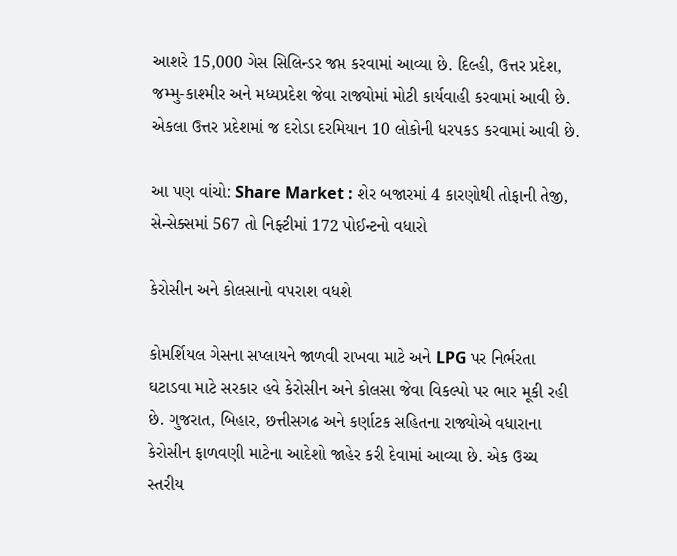આશરે 15,000 ગેસ સિલિન્ડર જપ્ત કરવામાં આવ્યા છે. દિલ્હી, ઉત્તર પ્રદેશ, જમ્મુ-કાશ્મીર અને મધ્યપ્રદેશ જેવા રાજ્યોમાં મોટી કાર્યવાહી કરવામાં આવી છે. એકલા ઉત્તર પ્રદેશમાં જ દરોડા દરમિયાન 10 લોકોની ધરપકડ કરવામાં આવી છે.

આ પણ વાંચો: Share Market : શેર બજારમાં 4 કારણોથી તોફાની તેજી, સેન્સેક્સમાં 567 તો નિફ્ટીમાં 172 પોઈન્ટનો વધારો

કેરોસીન અને કોલસાનો વપરાશ વધશે

કોમર્શિયલ ગેસના સપ્લાયને જાળવી રાખવા માટે અને LPG પર નિર્ભરતા ઘટાડવા માટે સરકાર હવે કેરોસીન અને કોલસા જેવા વિકલ્પો પર ભાર મૂકી રહી છે. ગુજરાત, બિહાર, છત્તીસગઢ અને કર્ણાટક સહિતના રાજ્યોએ વધારાના કેરોસીન ફાળવણી માટેના આદેશો જાહેર કરી દેવામાં આવ્યા છે. એક ઉચ્ચ સ્તરીય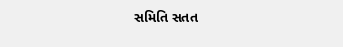સમિતિ સતત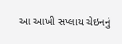આ આખી સપ્લાય ચેઇનનું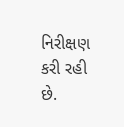નિરીક્ષણ કરી રહી છે.